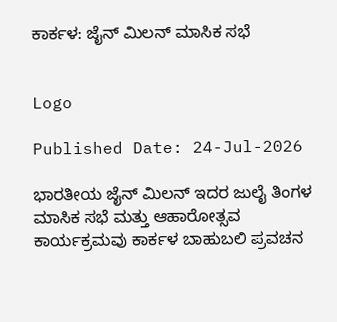ಕಾರ್ಕಳ: ಜೈನ್ ಮಿಲನ್ ಮಾಸಿಕ ಸಭೆ


Logo

Published Date: 24-Jul-2026

ಭಾರತೀಯ ಜೈನ್ ಮಿಲನ್ ಇದರ ಜುಲೈ ತಿಂಗಳ ಮಾಸಿಕ ಸಭೆ ಮತ್ತು ಆಹಾರೋತ್ಸವ ಕಾರ್ಯಕ್ರಮವು ಕಾರ್ಕಳ ಬಾಹುಬಲಿ ಪ್ರವಚನ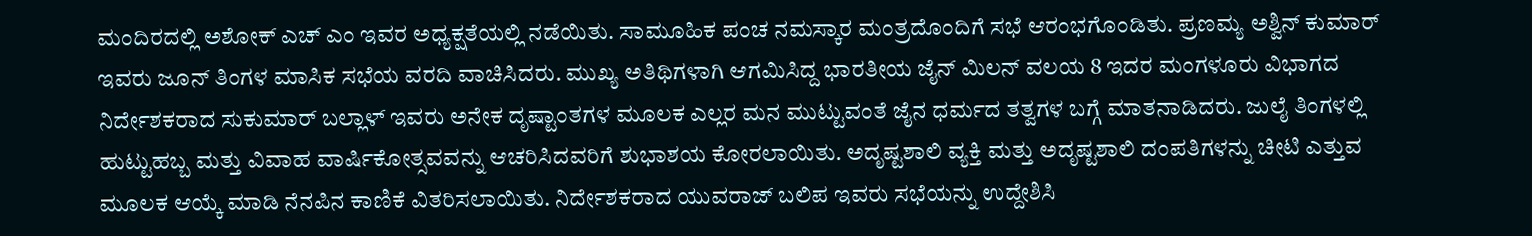ಮಂದಿರದಲ್ಲಿ ಅಶೋಕ್ ಎಚ್ ಎಂ ಇವರ ಅಧ್ಯಕ್ಷತೆಯಲ್ಲಿ ನಡೆಯಿತು. ಸಾಮೂಹಿಕ ಪಂಚ ನಮಸ್ಕಾರ ಮಂತ್ರದೊಂದಿಗೆ ಸಭೆ ಆರಂಭಗೊಂಡಿತು. ಪ್ರಣಮ್ಯ ಅಶ್ವಿನ್ ಕುಮಾರ್ ಇವರು ಜೂನ್ ತಿಂಗಳ ಮಾಸಿಕ ಸಭೆಯ ವರದಿ ವಾಚಿಸಿದರು. ಮುಖ್ಯ ಅತಿಥಿಗಳಾಗಿ ಆಗಮಿಸಿದ್ದ ಭಾರತೀಯ ಜೈನ್ ಮಿಲನ್ ವಲಯ 8 ಇದರ ಮಂಗಳೂರು ವಿಭಾಗದ ನಿರ್ದೇಶಕರಾದ ಸುಕುಮಾರ್ ಬಲ್ಲಾಳ್ ಇವರು ಅನೇಕ ದೃಷ್ಟಾಂತಗಳ ಮೂಲಕ ಎಲ್ಲರ ಮನ ಮುಟ್ಟುವಂತೆ ಜೈನ ಧರ್ಮದ ತತ್ವಗಳ ಬಗ್ಗೆ ಮಾತನಾಡಿದರು. ಜುಲೈ ತಿಂಗಳಲ್ಲಿ ಹುಟ್ಟುಹಬ್ಬ ಮತ್ತು ವಿವಾಹ ವಾರ್ಷಿಕೋತ್ಸವವನ್ನು ಆಚರಿಸಿದವರಿಗೆ ಶುಭಾಶಯ ಕೋರಲಾಯಿತು. ಅದೃಷ್ಟಶಾಲಿ ವ್ಯಕ್ತಿ ಮತ್ತು ಅದೃಷ್ಟಶಾಲಿ ದಂಪತಿಗಳನ್ನು ಚೀಟಿ ಎತ್ತುವ ಮೂಲಕ ಆಯ್ಕೆ ಮಾಡಿ ನೆನಪಿನ ಕಾಣಿಕೆ ವಿತರಿಸಲಾಯಿತು. ನಿರ್ದೇಶಕರಾದ ಯುವರಾಜ್ ಬಲಿಪ ಇವರು ಸಭೆಯನ್ನು ಉದ್ದೇಶಿಸಿ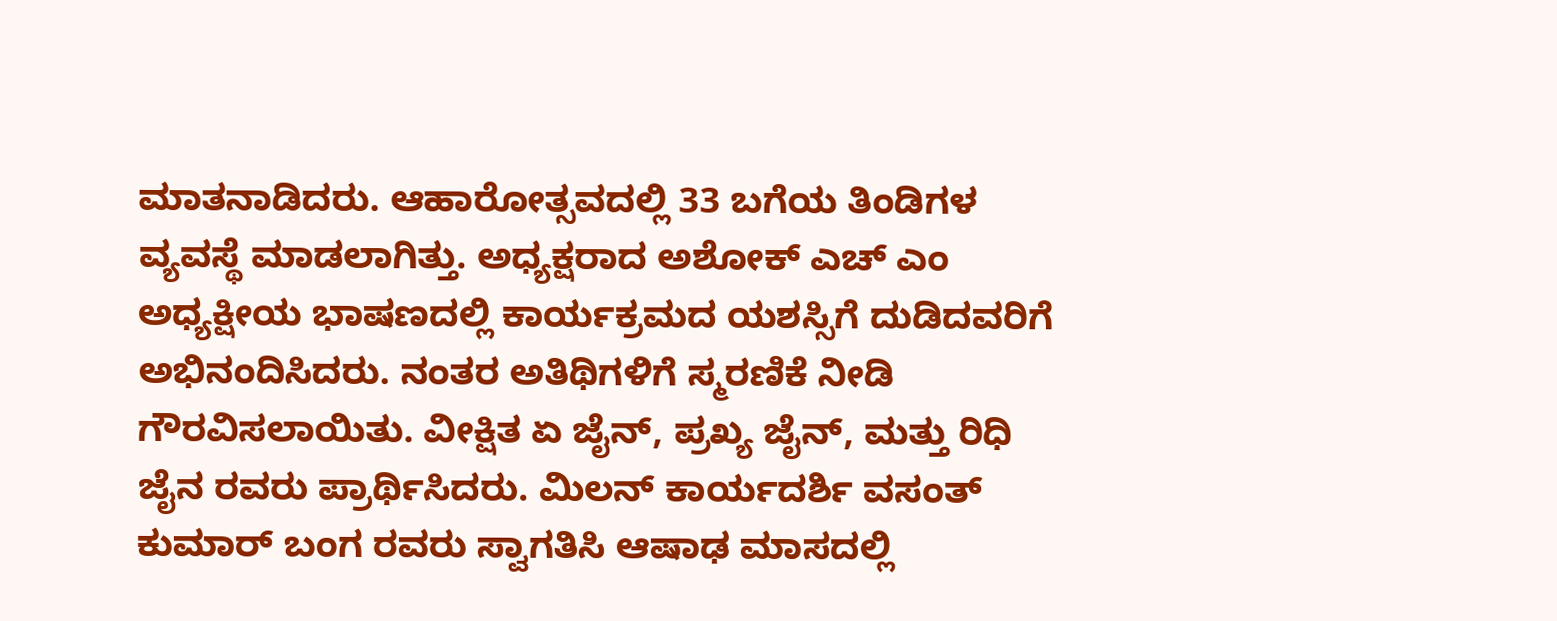ಮಾತನಾಡಿದರು. ಆಹಾರೋತ್ಸವದಲ್ಲಿ 33 ಬಗೆಯ ತಿಂಡಿಗಳ ವ್ಯವಸ್ಥೆ ಮಾಡಲಾಗಿತ್ತು. ಅಧ್ಯಕ್ಷರಾದ ಅಶೋಕ್ ಎಚ್ ಎಂ ಅಧ್ಯಕ್ಷೀಯ ಭಾಷಣದಲ್ಲಿ ಕಾರ್ಯಕ್ರಮದ ಯಶಸ್ಸಿಗೆ ದುಡಿದವರಿಗೆ ಅಭಿನಂದಿಸಿದರು. ನಂತರ ಅತಿಥಿಗಳಿಗೆ ಸ್ಮರಣಿಕೆ ನೀಡಿ ಗೌರವಿಸಲಾಯಿತು. ವೀಕ್ಷಿತ ಏ ಜೈನ್, ಪ್ರಖ್ಯ ಜೈನ್, ಮತ್ತು ರಿಧಿ ಜೈನ ರವರು ಪ್ರಾರ್ಥಿಸಿದರು. ಮಿಲನ್ ಕಾರ್ಯದರ್ಶಿ ವಸಂತ್ ಕುಮಾರ್ ಬಂಗ ರವರು ಸ್ವಾಗತಿಸಿ ಆಷಾಢ ಮಾಸದಲ್ಲಿ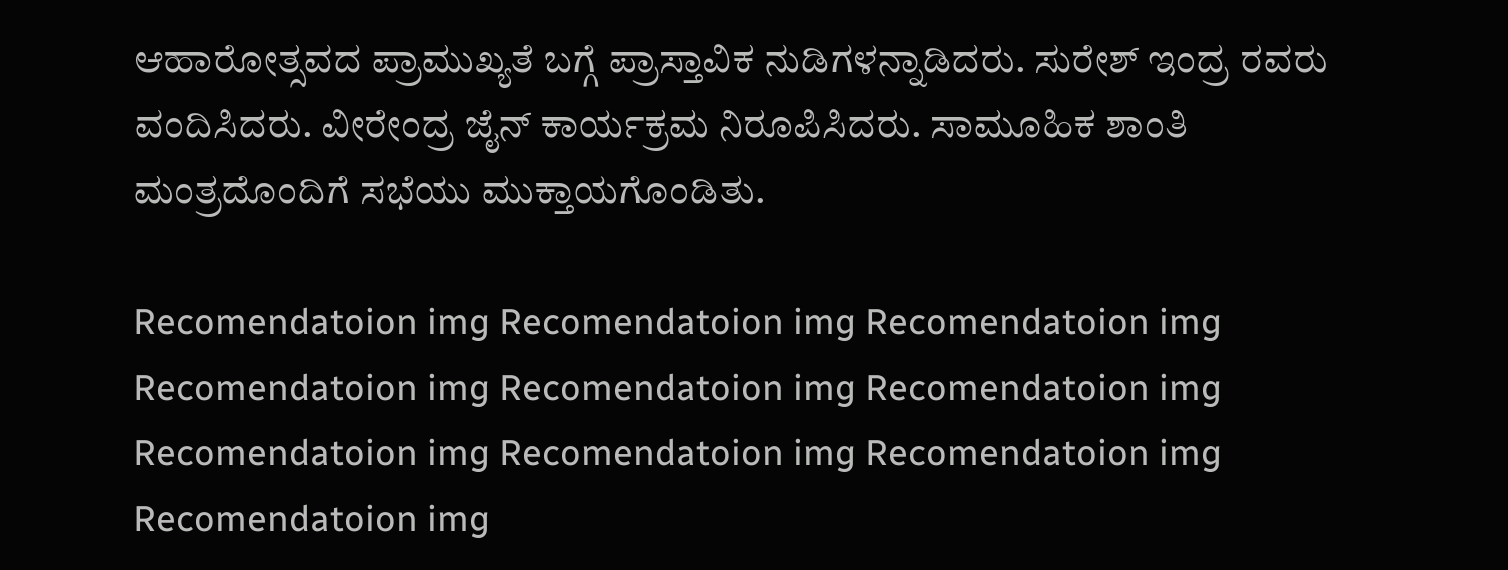ಆಹಾರೋತ್ಸವದ ಪ್ರಾಮುಖ್ಯತೆ ಬಗ್ಗೆ ಪ್ರಾಸ್ತಾವಿಕ ನುಡಿಗಳನ್ನಾಡಿದರು. ಸುರೇಶ್ ಇಂದ್ರ ರವರು ವಂದಿಸಿದರು. ವೀರೇಂದ್ರ ಜೈನ್ ಕಾರ್ಯಕ್ರಮ ನಿರೂಪಿಸಿದರು. ಸಾಮೂಹಿಕ ಶಾಂತಿ ಮಂತ್ರದೊಂದಿಗೆ ಸಭೆಯು ಮುಕ್ತಾಯಗೊಂಡಿತು.

Recomendatoion img Recomendatoion img Recomendatoion img Recomendatoion img Recomendatoion img Recomendatoion img Recomendatoion img Recomendatoion img Recomendatoion img Recomendatoion img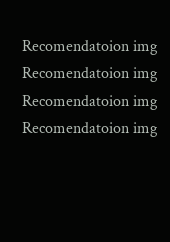Recomendatoion img Recomendatoion img Recomendatoion img Recomendatoion img